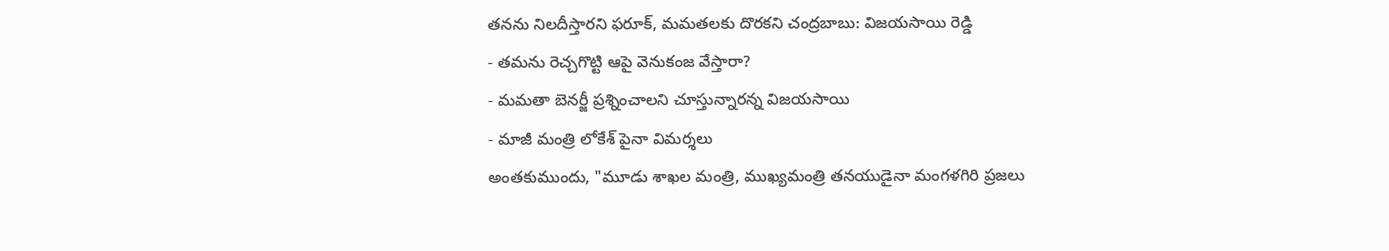తనను నిలదీస్తారని ఫరూక్, మమతలకు దొరకని చంద్రబాబు: విజయసాయి రెడ్డి
- తమను రెచ్చగొట్టి ఆపై వెనుకంజ వేస్తారా?
- మమతా బెనర్జీ ప్రశ్నించాలని చూస్తున్నారన్న విజయసాయి
- మాజీ మంత్రి లోకేశ్ పైనా విమర్శలు
అంతకుముందు, "మూడు శాఖల మంత్రి, ముఖ్యమంత్రి తనయుడైనా మంగళగిరి ప్రజలు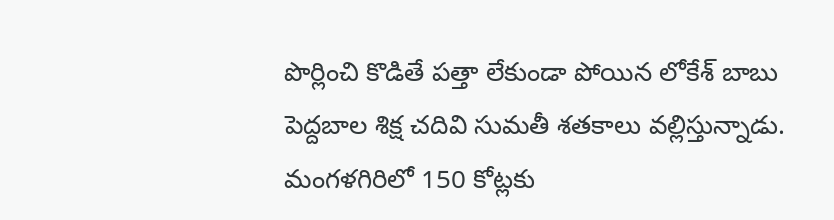పొర్లించి కొడితే పత్తా లేకుండా పోయిన లోకేశ్ బాబు పెద్దబాల శిక్ష చదివి సుమతీ శతకాలు వల్లిస్తున్నాడు. మంగళగిరిలో 150 కోట్లకు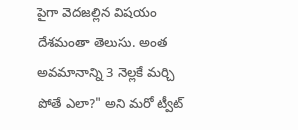పైగా వెదజల్లిన విషయం దేశమంతా తెలుసు. అంత అవమానాన్ని 3 నెల్లకే మర్చి పోతే ఎలా?" అని మరో ట్వీట్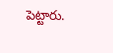పెట్టారు.